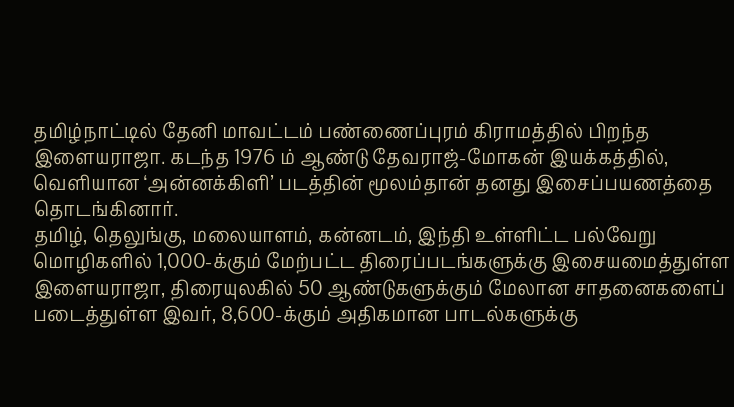தமிழ்நாட்டில் தேனி மாவட்டம் பண்ணைப்புரம் கிராமத்தில் பிறந்த இளையராஜா. கடந்த 1976 ம் ஆண்டு தேவராஜ்-மோகன் இயக்கத்தில், வெளியான ‘அன்னக்கிளி’ படத்தின் மூலம்தான் தனது இசைப்பயணத்தை தொடங்கினார்.
தமிழ், தெலுங்கு, மலையாளம், கன்னடம், இந்தி உள்ளிட்ட பல்வேறு மொழிகளில் 1,000-க்கும் மேற்பட்ட திரைப்படங்களுக்கு இசையமைத்துள்ள இளையராஜா, திரையுலகில் 50 ஆண்டுகளுக்கும் மேலான சாதனைகளைப் படைத்துள்ள இவர், 8,600-க்கும் அதிகமான பாடல்களுக்கு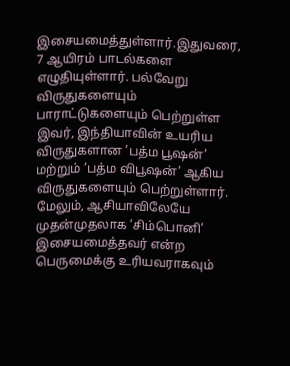இசையமைத்துள்ளார்.இதுவரை, 7 ஆயிரம் பாடல்களை எழுதியுள்ளார். பல்வேறு விருதுகளையும் பாராட்டுகளையும் பெற்றுள்ள இவர், இந்தியாவின் உயரிய விருதுகளான ’பத்ம பூஷன்’ மற்றும் ’பத்ம விபூஷன்’ ஆகிய விருதுகளையும் பெற்றுள்ளார். மேலும், ஆசியாவிலேயே முதன்முதலாக ’சிம்பொனி’ இசையமைத்தவர் என்ற பெருமைக்கு உரியவராகவும்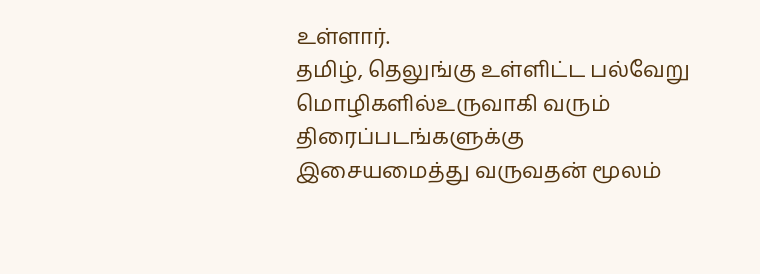உள்ளார்.
தமிழ், தெலுங்கு உள்ளிட்ட பல்வேறு மொழிகளில்உருவாகி வரும் திரைப்படங்களுக்கு இசையமைத்து வருவதன் மூலம்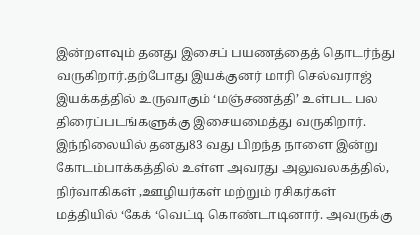இன்றளவும் தனது இசைப் பயணத்தைத் தொடர்ந்து வருகிறார்.தற்போது இயக்குனர் மாரி செல்வராஜ் இயக்கத்தில் உருவாகும் ‘மஞ்சணத்தி’ உள்பட பல திரைப்படங்களுக்கு இசையமைத்து வருகிறார். இந்நிலையில் தனது83 வது பிறந்த நாளை இன்று கோடம்பாக்கத்தில் உள்ள அவரது அலுவலகத்தில், நிர்வாகிகள் ,ஊழியர்கள் மற்றும் ரசிகர்கள் மத்தியில் ‘கேக் ‘வெட்டி கொண்டாடினார். அவருக்கு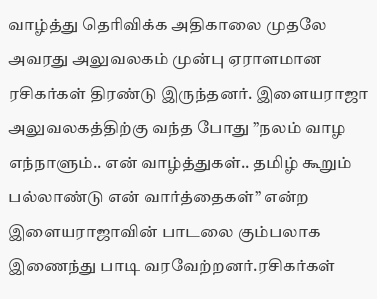வாழ்த்து தெரிவிக்க அதிகாலை முதலே அவரது அலுவலகம் முன்பு ஏராளமான ரசிகர்கள் திரண்டு இருந்தனர். இளையராஜா அலுவலகத்திற்கு வந்த போது ”நலம் வாழ எந்நாளும்.. என் வாழ்த்துகள்.. தமிழ் கூறும் பல்லாண்டு என் வார்த்தைகள்” என்ற இளையராஜாவின் பாடலை கும்பலாக இணைந்து பாடி வரவேற்றனர்.ரசிகர்கள்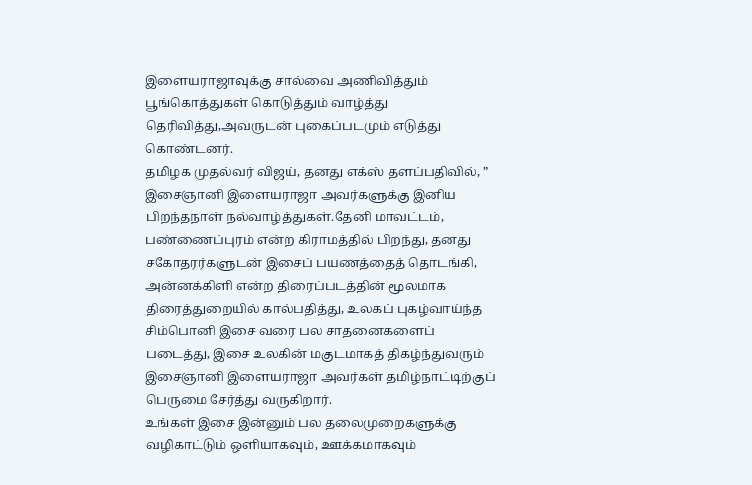இளையராஜாவுக்கு சால்வை அணிவித்தும் பூங்கொத்துகள் கொடுத்தும் வாழ்த்து தெரிவித்து,அவருடன் புகைப்படமும் எடுத்து கொண்டனர்.
தமிழக முதல்வர் விஜய், தனது எக்ஸ் தளப்பதிவில், ” இசைஞானி இளையராஜா அவர்களுக்கு இனிய பிறந்தநாள் நல்வாழ்த்துகள்.தேனி மாவட்டம், பண்ணைப்புரம் என்ற கிராமத்தில் பிறந்து, தனது சகோதரர்களுடன் இசைப் பயணத்தைத் தொடங்கி, அன்னக்கிளி என்ற திரைப்படத்தின் மூலமாக திரைத்துறையில் கால்பதித்து, உலகப் புகழ்வாய்ந்த சிம்பொனி இசை வரை பல சாதனைகளைப் படைத்து, இசை உலகின் மகுடமாகத் திகழ்ந்துவரும் இசைஞானி இளையராஜா அவர்கள் தமிழ்நாட்டிற்குப் பெருமை சேர்த்து வருகிறார்.
உங்கள் இசை இன்னும் பல தலைமுறைகளுக்கு வழிகாட்டும் ஒளியாகவும், ஊக்கமாகவும்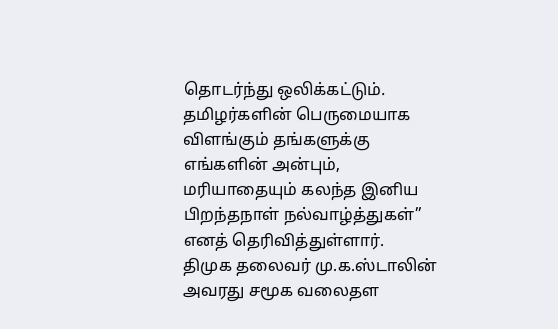தொடர்ந்து ஒலிக்கட்டும். தமிழர்களின் பெருமையாக விளங்கும் தங்களுக்கு எங்களின் அன்பும், மரியாதையும் கலந்த இனிய பிறந்தநாள் நல்வாழ்த்துகள்” எனத் தெரிவித்துள்ளார்.
திமுக தலைவர் மு.க.ஸ்டாலின் அவரது சமூக வலைதள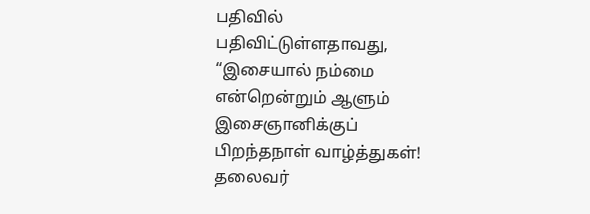பதிவில் பதிவிட்டுள்ளதாவது, “இசையால் நம்மை என்றென்றும் ஆளும் இசைஞானிக்குப் பிறந்தநாள் வாழ்த்துகள்! தலைவர்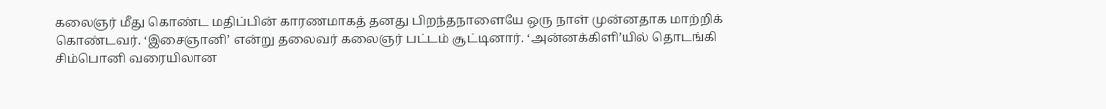கலைஞர் மீது கொண்ட மதிப்பின் காரணமாகத் தனது பிறந்தநாளையே ஒரு நாள் முன்னதாக மாற்றிக் கொண்டவர். ‘இசைஞானி’ என்று தலைவர் கலைஞர் பட்டம் சூட்டினார். ‘அன்னக்கிளி’யில் தொடங்கி சிம்பொனி வரையிலான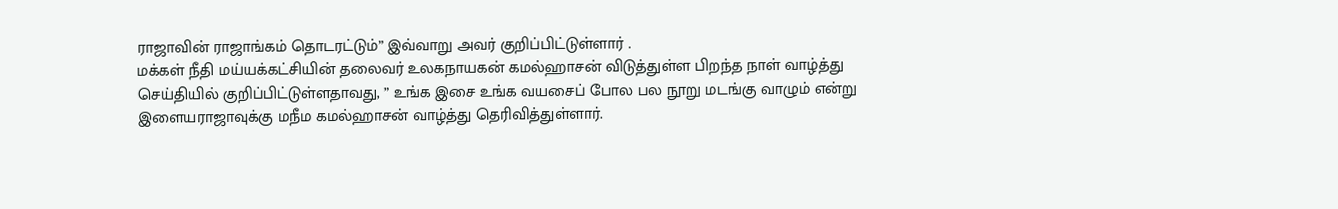ராஜாவின் ராஜாங்கம் தொடரட்டும்” இவ்வாறு அவர் குறிப்பிட்டுள்ளார் .
மக்கள் நீதி மய்யக்கட்சியின் தலைவர் உலகநாயகன் கமல்ஹாசன் விடுத்துள்ள பிறந்த நாள் வாழ்த்து செய்தியில் குறிப்பிட்டுள்ளதாவது, ” உங்க இசை உங்க வயசைப் போல பல நூறு மடங்கு வாழும் என்று இளையராஜாவுக்கு மநீம கமல்ஹாசன் வாழ்த்து தெரிவித்துள்ளார்.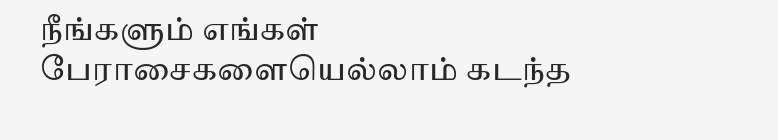நீங்களும் எங்கள் பேராசைகளையெல்லாம் கடந்த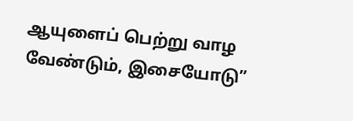ஆயுளைப் பெற்று வாழ வேண்டும், இசையோடு”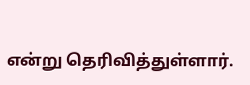என்று தெரிவித்துள்ளார்.